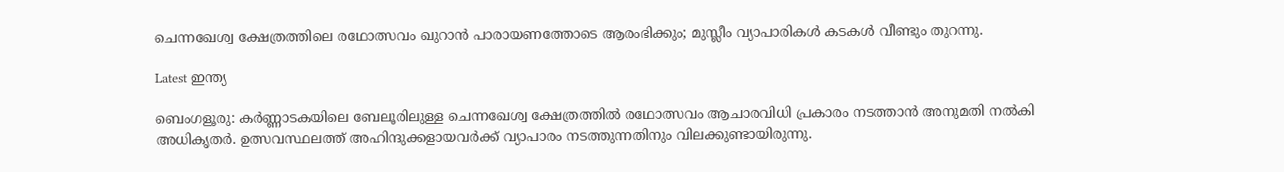ചെന്നഖേശ്വ ക്ഷേത്രത്തിലെ രഥോത്സവം ഖുറാന്‍ പാരായണത്തോടെ ആരംഭിക്കും; മുസ്ലീം വ്യാപാരികള്‍ കടകള്‍ വീണ്ടും തുറന്നു.

Latest ഇന്ത്യ

ബെംഗളൂരു: കര്‍ണ്ണാടകയിലെ ബേലൂരിലുള്ള ചെന്നഖേശ്വ ക്ഷേത്രത്തില്‍ രഥോത്സവം ആചാരവിധി പ്രകാരം നടത്താന്‍ അനുമതി നല്‍കി അധികൃതര്‍. ഉത്സവസ്ഥലത്ത് അഹിന്ദുക്കളായവര്‍ക്ക് വ്യാപാരം നടത്തുന്നതിനും വിലക്കുണ്ടായിരുന്നു.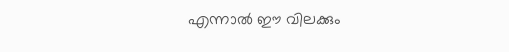എന്നാല്‍ ഈ വിലക്കും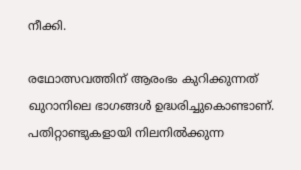നീക്കി.

രഥോത്സവത്തിന് ആരംഭം കുറിക്കുന്നത് ഖുറാനിലെ ഭാഗങ്ങള്‍ ഉദ്ധരിച്ചുകൊണ്ടാണ്. പതിറ്റാണ്ടുകളായി നിലനില്‍ക്കുന്ന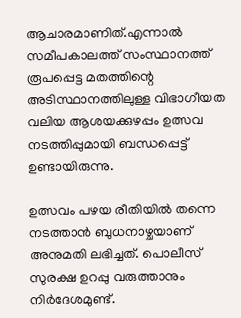ആചാരമാണിത്.എന്നാല്‍ സമീപകാലത്ത് സംസ്ഥാനത്ത് രൂപപ്പെട്ട മതത്തിന്റെ അടിസ്ഥാനത്തിലുള്ള വിഭാഗീയത വലിയ ആശയക്കുഴപ്പം ഉത്സവ നടത്തിപ്പുമായി ബന്ധപ്പെട്ട് ഉണ്ടായിരുന്നു.

ഉത്സവം പഴയ രീതിയില്‍ തന്നെ നടത്താന്‍ ബുധനാഴ്ചയാണ് അനുമതി ലഭിച്ചത്. പൊലീസ് സുരക്ഷ ഉറപ്പു വരുത്താനും നിര്‍ദേശമുണ്ട്.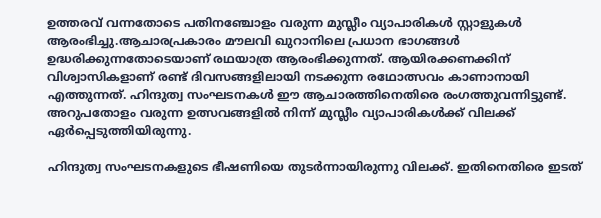ഉത്തരവ് വന്നതോടെ പതിനഞ്ചോളം വരുന്ന മുസ്ലീം വ്യാപാരികള്‍ സ്റ്റാളുകള്‍ ആരംഭിച്ചു.ആചാരപ്രകാരം മൗലവി ഖുറാനിലെ പ്രധാന ഭാഗങ്ങള്‍ ഉദ്ധരിക്കുന്നതോടെയാണ് രഥയാത്ര ആരംഭിക്കുന്നത്. ആയിരക്കണക്കിന് വിശ്വാസികളാണ് രണ്ട് ദിവസങ്ങളിലായി നടക്കുന്ന രഥോത്സവം കാണാനായി എത്തുന്നത്. ഹിന്ദുത്വ സംഘടനകള്‍ ഈ ആചാരത്തിനെതിരെ രംഗത്തുവന്നിട്ടുണ്ട്. അറുപതോളം വരുന്ന ഉത്സവങ്ങളില്‍ നിന്ന് മുസ്ലീം വ്യാപാരികള്‍ക്ക് വിലക്ക് ഏര്‍പ്പെടുത്തിയിരുന്നു.

ഹിന്ദുത്വ സംഘടനകളുടെ ഭീഷണിയെ തുടര്‍ന്നായിരുന്നു വിലക്ക്. ഇതിനെതിരെ ഇടത്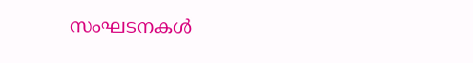സംഘടനകള്‍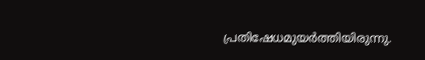പ്രതിഷേധമുയര്‍ത്തിയിരുന്നു.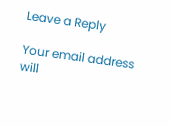Leave a Reply

Your email address will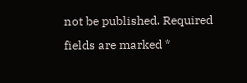not be published. Required fields are marked *